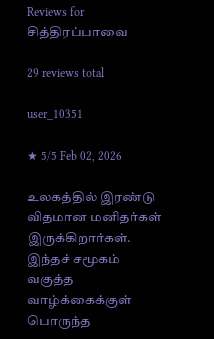Reviews for சித்திரப்பாவை

29 reviews total

user_10351

★ 5/5 Feb 02, 2026

உலகத்தில் இரண்டு விதமான மனிதர்கள் இருக்கிறார்கள். இந்தச் சமூகம் வகுத்த வாழ்க்கைக்குள் பொருந்த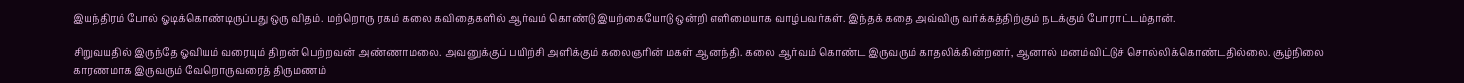இயந்திரம் போல் ஓடிக்கொண்டிருப்பது ஒரு விதம். மற்றொரு ரகம் கலை கவிதைகளில் ஆர்வம் கொண்டு இயற்கையோடு ஒன்றி எளிமையாக வாழ்பவர்கள். இந்தக் கதை அவ்விரு வர்க்கத்திற்கும் நடக்கும் போராட்டம்தான்.

சிறுவயதில் இருந்தே ஓவியம் வரையும் திறன் பெற்றவன் அண்ணாமலை. அவனுக்குப் பயிற்சி அளிக்கும் கலைஞரின் மகள் ஆனந்தி. கலை ஆர்வம் கொண்ட இருவரும் காதலிக்கின்றனர், ஆனால் மனம்விட்டுச் சொல்லிக்கொண்டதில்லை. சூழ்நிலை காரணமாக இருவரும் வேறொருவரைத் திருமணம்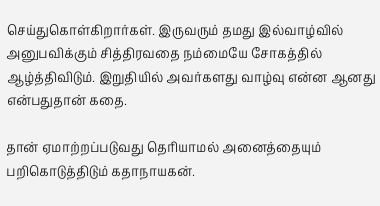செய்துகொள்கிறார்கள். இருவரும் தமது இல்வாழ்வில் அனுபவிக்கும் சித்திரவதை நம்மையே சோகத்தில் ஆழ்த்திவிடும். இறுதியில் அவர்களது வாழ்வு என்ன ஆனது என்பதுதான் கதை.

தான் ஏமாற்றப்படுவது தெரியாமல் அனைத்தையும் பறிகொடுத்திடும் கதாநாயகன்.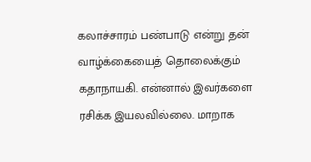கலாச்சாரம் பண்பாடு என்று தன் வாழ்க்கையைத் தொலைக்கும் கதாநாயகி. என்னால் இவர்களை ரசிக்க இயலவில்லை. மாறாக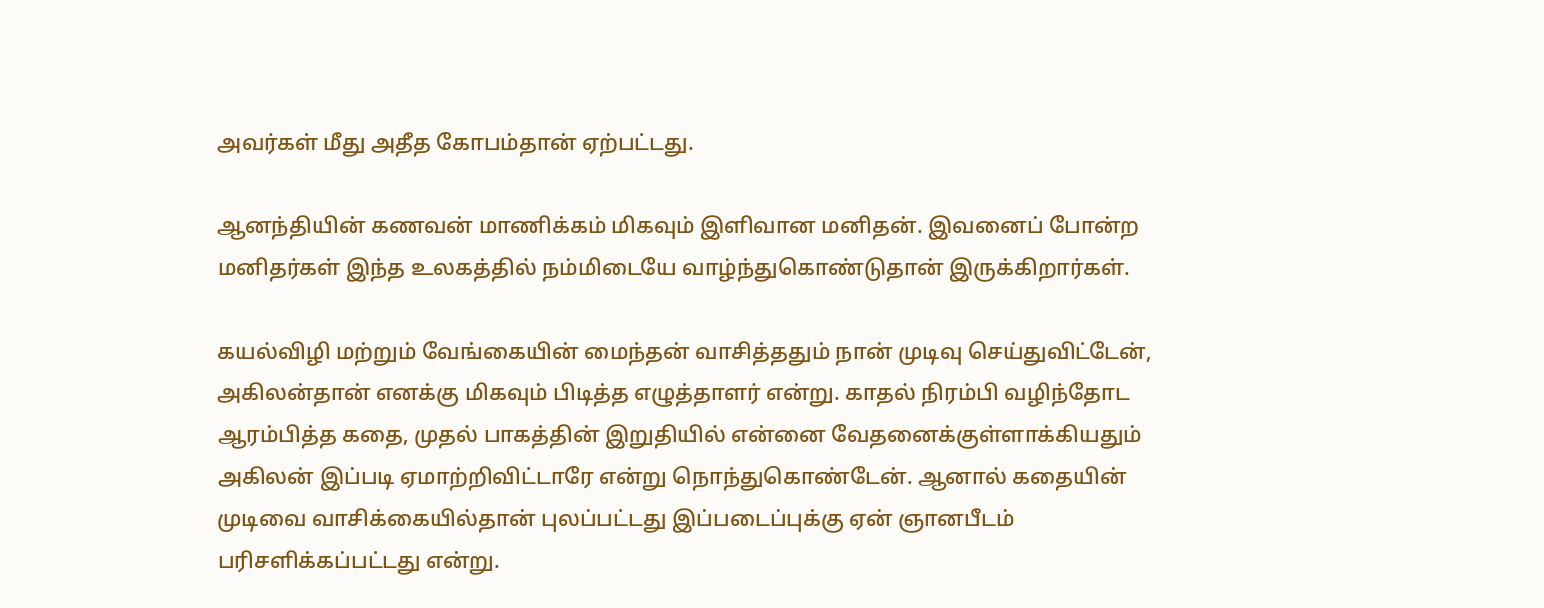அவர்கள் மீது அதீத கோபம்தான் ஏற்பட்டது.

ஆனந்தியின் கணவன் மாணிக்கம் மிகவும் இளிவான மனிதன். இவனைப் போன்ற மனிதர்கள் இந்த உலகத்தில் நம்மிடையே வாழ்ந்துகொண்டுதான் இருக்கிறார்கள்.

கயல்விழி மற்றும் வேங்கையின் மைந்தன் வாசித்ததும் நான் முடிவு செய்துவிட்டேன், அகிலன்தான் எனக்கு மிகவும் பிடித்த எழுத்தாளர் என்று. காதல் நிரம்பி வழிந்தோட ஆரம்பித்த கதை, முதல் பாகத்தின் இறுதியில் என்னை வேதனைக்குள்ளாக்கியதும் அகிலன் இப்படி ஏமாற்றிவிட்டாரே என்று நொந்துகொண்டேன். ஆனால் கதையின் முடிவை வாசிக்கையில்தான் புலப்பட்டது இப்படைப்புக்கு ஏன் ஞானபீடம் பரிசளிக்கப்பட்டது என்று.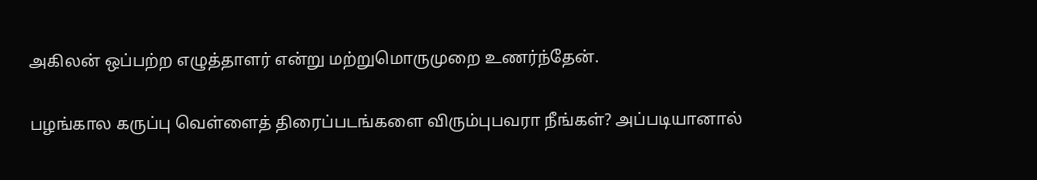அகிலன் ஒப்பற்ற எழுத்தாளர் என்று மற்றுமொருமுறை உணர்ந்தேன்.

பழங்கால கருப்பு வெள்ளைத் திரைப்படங்களை விரும்புபவரா நீங்கள்? அப்படியானால்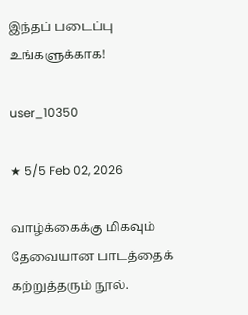இந்தப் படைப்பு உங்களுக்காக!

user_10350

★ 5/5 Feb 02, 2026

வாழ்க்கைக்கு மிகவும் தேவையான பாடத்தைக் கற்றுத்தரும் நூல்.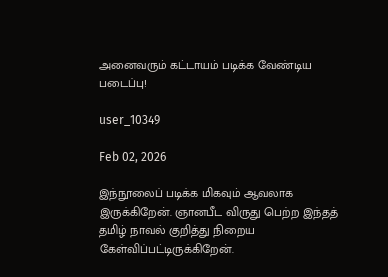அனைவரும் கட்டாயம் படிக்க வேண்டிய படைப்பு!

user_10349

Feb 02, 2026

இந்நூலைப் படிக்க மிகவும் ஆவலாக இருக்கிறேன். ஞானபீட விருது பெற்ற இந்தத் தமிழ் நாவல் குறித்து நிறைய கேள்விப்பட்டிருக்கிறேன்.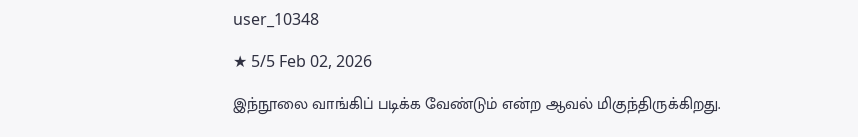user_10348

★ 5/5 Feb 02, 2026

இந்நூலை வாங்கிப் படிக்க வேண்டும் என்ற ஆவல் மிகுந்திருக்கிறது.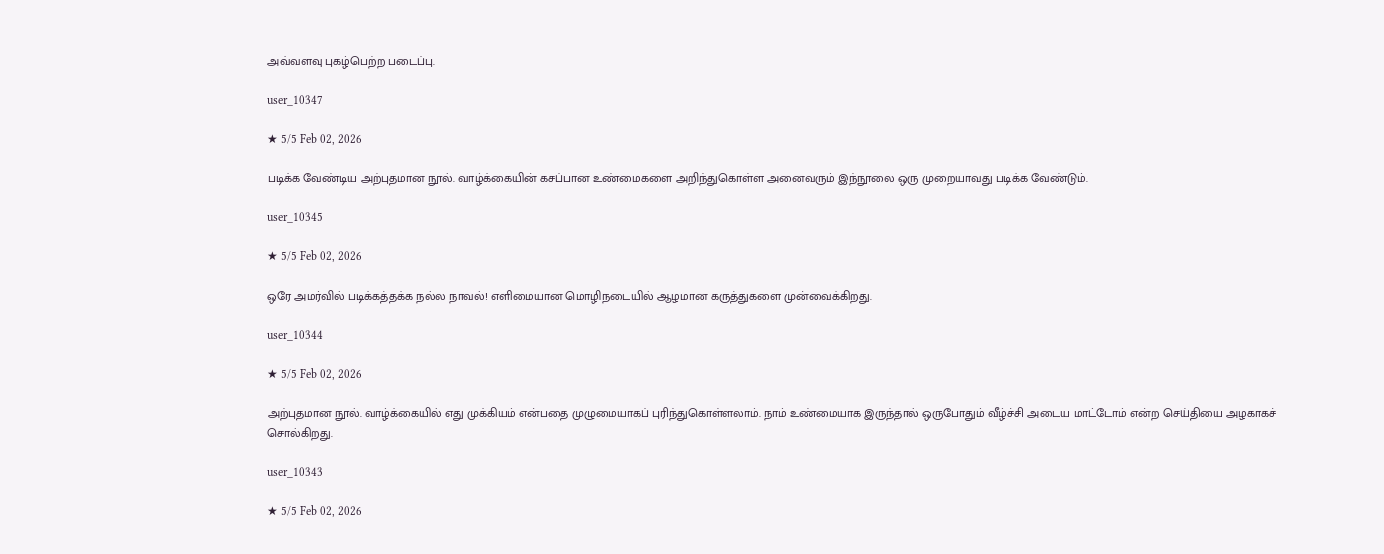அவ்வளவு புகழ்பெற்ற படைப்பு.

user_10347

★ 5/5 Feb 02, 2026

படிக்க வேண்டிய அற்புதமான நூல். வாழ்க்கையின் கசப்பான உண்மைகளை அறிந்துகொள்ள அனைவரும் இந்நூலை ஒரு முறையாவது படிக்க வேண்டும்.

user_10345

★ 5/5 Feb 02, 2026

ஒரே அமர்வில் படிக்கத்தக்க நல்ல நாவல்! எளிமையான மொழிநடையில் ஆழமான கருத்துகளை முன்வைக்கிறது.

user_10344

★ 5/5 Feb 02, 2026

அற்புதமான நூல். வாழ்க்கையில் எது முக்கியம் என்பதை முழுமையாகப் புரிந்துகொள்ளலாம். நாம் உண்மையாக இருந்தால் ஒருபோதும் வீழ்ச்சி அடைய மாட்டோம் என்ற செய்தியை அழகாகச் சொல்கிறது.

user_10343

★ 5/5 Feb 02, 2026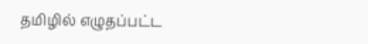தமிழில் எழுதப்பட்ட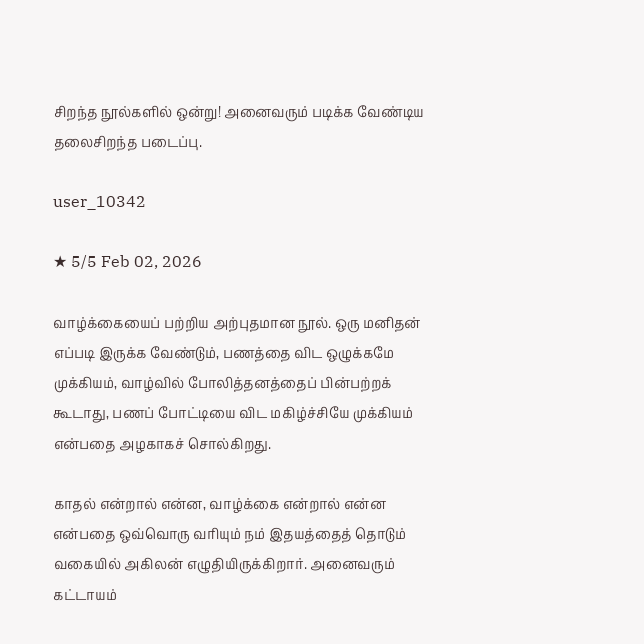சிறந்த நூல்களில் ஒன்று! அனைவரும் படிக்க வேண்டிய தலைசிறந்த படைப்பு.

user_10342

★ 5/5 Feb 02, 2026

வாழ்க்கையைப் பற்றிய அற்புதமான நூல். ஒரு மனிதன் எப்படி இருக்க வேண்டும், பணத்தை விட ஒழுக்கமே முக்கியம், வாழ்வில் போலித்தனத்தைப் பின்பற்றக் கூடாது, பணப் போட்டியை விட மகிழ்ச்சியே முக்கியம் என்பதை அழகாகச் சொல்கிறது.

காதல் என்றால் என்ன, வாழ்க்கை என்றால் என்ன என்பதை ஒவ்வொரு வரியும் நம் இதயத்தைத் தொடும் வகையில் அகிலன் எழுதியிருக்கிறார். அனைவரும் கட்டாயம்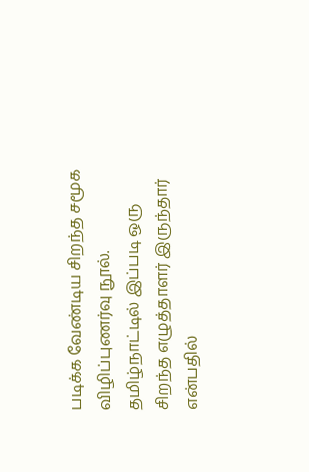படிக்க வேண்டிய சிறந்த சமூக விழிப்புணர்வு நூல். தமிழ்நாட்டில் இப்படி ஒரு சிறந்த எழுத்தாளர் இருந்தார் என்பதில்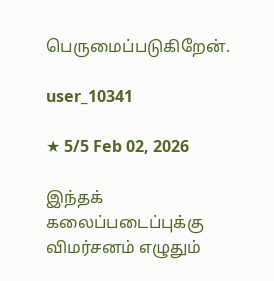பெருமைப்படுகிறேன்.

user_10341

★ 5/5 Feb 02, 2026

இந்தக் கலைப்படைப்புக்கு விமர்சனம் எழுதும்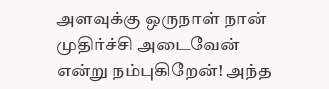அளவுக்கு ஒருநாள் நான் முதிர்ச்சி அடைவேன் என்று நம்புகிறேன்! அந்த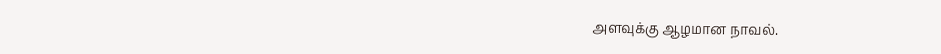அளவுக்கு ஆழமான நாவல்.